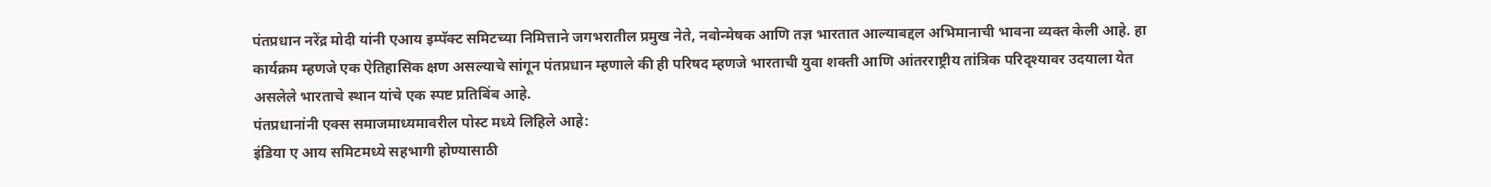पंतप्रधान नरेंद्र मोदी यांनी एआय इम्पॅक्ट समिटच्या निमित्ताने जगभरातील प्रमुख नेते, नवोन्मेषक आणि तज्ञ भारतात आल्याबद्दल अभिमानाची भावना व्यक्त केली आहे. हा कार्यक्रम म्हणजे एक ऐतिहासिक क्षण असल्याचे सांगून पंतप्रधान म्हणाले की ही परिषद म्हणजे भारताची युवा शक्ती आणि आंतरराष्ट्रीय तांत्रिक परिदृश्यावर उदयाला येत असलेले भारताचे स्थान यांचे एक स्पष्ट प्रतिबिंब आहे.
पंतप्रधानांनी एक्स समाजमाध्यमावरील पोस्ट मध्ये लिहिले आहे:
इंडिया ए आय समिटमध्ये सहभागी होण्यासाठी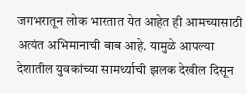जगभरातून लोक भारतात येत आहेत ही आमच्यासाठी अत्यंत अभिमानाची बाब आहे. यामुळे आपल्या देशातील युवकांच्या सामर्थ्याची झलक देखील दिसून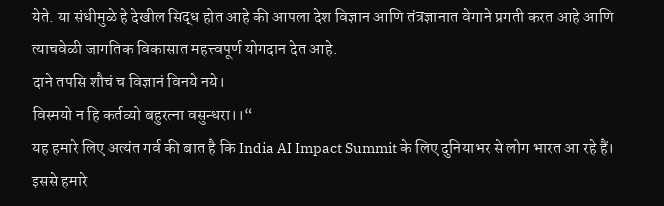येते. या संधीमुळे हे देखील सिद्ध होत आहे की आपला देश विज्ञान आणि तंत्रज्ञानात वेगाने प्रगती करत आहे आणि त्याचवेळी जागतिक विकासात महत्त्वपूर्ण योगदान देत आहे.
दाने तपसि शौचं च विज्ञानं विनये नये।
विस्मयो न हि कर्तव्यो बहुरत्ना वसुन्धरा।।“
यह हमारे लिए अत्यंत गर्व की बात है कि India AI Impact Summit के लिए दुनियाभर से लोग भारत आ रहे हैं। इससे हमारे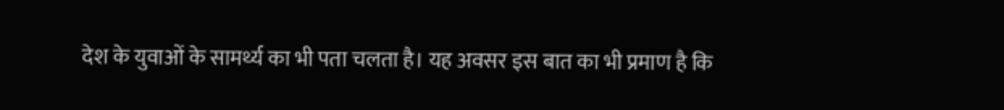देश के युवाओं के सामर्थ्य का भी पता चलता है। यह अवसर इस बात का भी प्रमाण है कि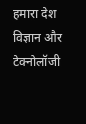हमारा देश विज्ञान और टेक्नोलॉजी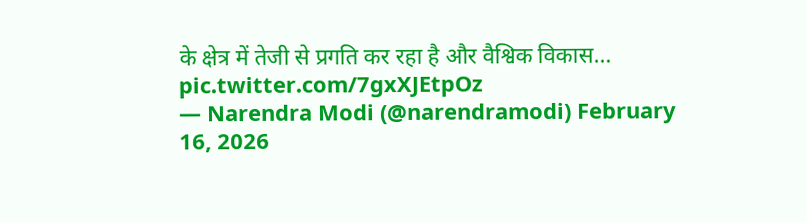के क्षेत्र में तेजी से प्रगति कर रहा है और वैश्विक विकास… pic.twitter.com/7gxXJEtpOz
— Narendra Modi (@narendramodi) February 16, 2026